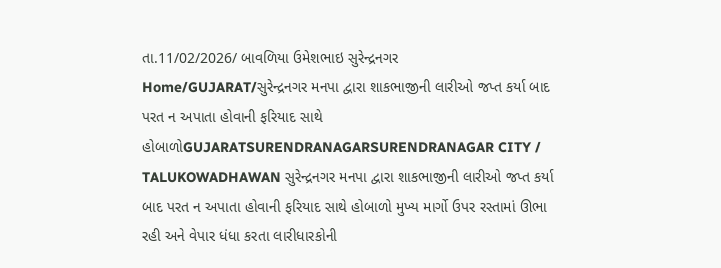તા.11/02/2026/ બાવળિયા ઉમેશભાઇ સુરેન્દ્રનગર
Home/GUJARAT/સુરેન્દ્રનગર મનપા દ્વારા શાકભાજીની લારીઓ જપ્ત કર્યા બાદ પરત ન અપાતા હોવાની ફરિયાદ સાથે હોબાળોGUJARATSURENDRANAGARSURENDRANAGAR CITY / TALUKOWADHAWAN સુરેન્દ્રનગર મનપા દ્વારા શાકભાજીની લારીઓ જપ્ત કર્યા બાદ પરત ન અપાતા હોવાની ફરિયાદ સાથે હોબાળો મુખ્ય માર્ગો ઉપર રસ્તામાં ઊભા રહી અને વેપાર ધંધા કરતા લારીધારકોની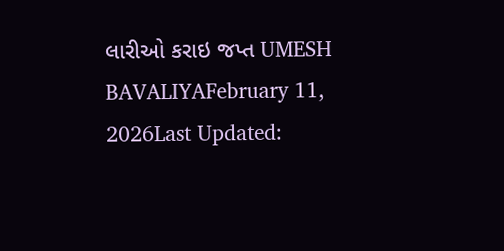લારીઓ કરાઇ જપ્ત UMESH BAVALIYAFebruary 11, 2026Last Updated: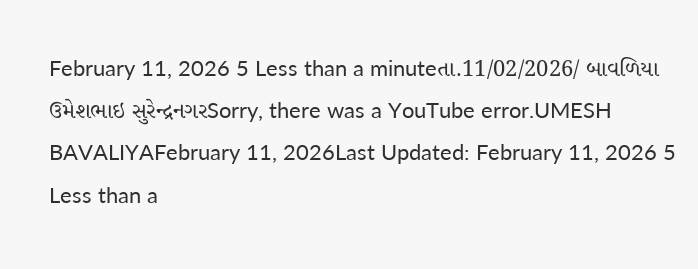February 11, 2026 5 Less than a minuteતા.11/02/2026/ બાવળિયા ઉમેશભાઇ સુરેન્દ્રનગરSorry, there was a YouTube error.UMESH BAVALIYAFebruary 11, 2026Last Updated: February 11, 2026 5 Less than a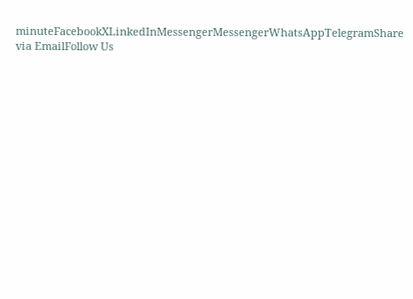minuteFacebookXLinkedInMessengerMessengerWhatsAppTelegramShare via EmailFollow Us